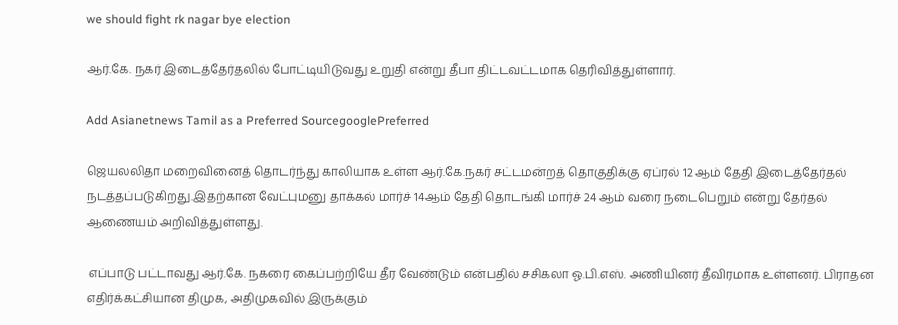we should fight rk nagar bye election

ஆர்.கே. நகர் இடைத்தேர்தலில் போட்டியிடுவது உறுதி என்று தீபா திட்டவட்டமாக தெரிவித்துள்ளார்.

Add Asianetnews Tamil as a Preferred SourcegooglePreferred

ஜெயலலிதா மறைவினைத் தொடர்ந்து காலியாக உள்ள ஆர்.கே.நகர் சட்டமன்றத் தொகுதிக்கு ஏப்ரல் 12 ஆம் தேதி இடைத்தேர்தல் நடத்தப்படுகிறது.இதற்கான வேட்புமனு தாக்கல் மார்ச் 14ஆம் தேதி தொடங்கி மார்ச் 24 ஆம் வரை நடைபெறும் என்று தேர்தல் ஆணையம் அறிவித்துள்ளது.

 எப்பாடு பட்டாவது ஆர்.கே. நகரை கைப்பற்றியே தீர வேண்டும் என்பதில் சசிகலா ஓ.பி.எஸ். அணியினர் தீவிரமாக உள்ளனர். பிராதன எதிர்க்கட்சியான திமுக, அதிமுகவில் இருக்கும்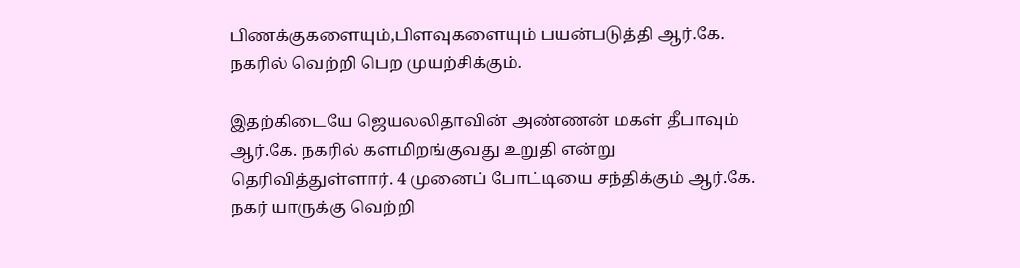பிணக்குகளையும்,பிளவுகளையும் பயன்படுத்தி ஆர்.கே. நகரில் வெற்றி பெற முயற்சிக்கும்.

இதற்கிடையே ஜெயலலிதாவின் அண்ணன் மகள் தீபாவும் ஆர்.கே. நகரில் களமிறங்குவது உறுதி என்று தெரிவித்துள்ளார். 4 முனைப் போட்டியை சந்திக்கும் ஆர்.கே. நகர் யாருக்கு வெற்றி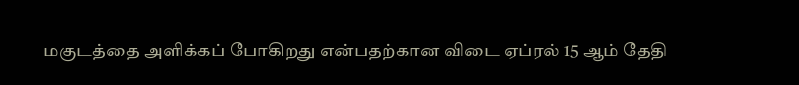மகுடத்தை அளிக்கப் போகிறது என்பதற்கான விடை ஏப்ரல் 15 ஆம் தேதி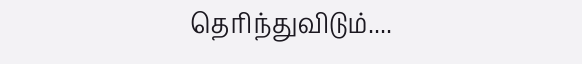தெரிந்துவிடும்....